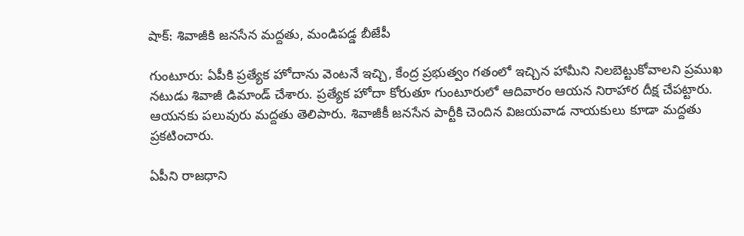షాక్: శివాజీకి జనసేన మద్దతు, మండిపడ్డ బీజేపీ

గుంటూరు: ఏపీకి ప్రత్యేక హోదాను వెంటనే ఇచ్చి, కేంద్ర ప్రభుత్వం గతంలో ఇచ్చిన హామీని నిలబెట్టుకోవాలని ప్రముఖ నటుడు శివాజీ డిమాండ్ చేశారు. ప్రత్యేక హోదా కోరుతూ గుంటూరులో ఆదివారం ఆయన నిరాహార దీక్ష చేపట్టారు. ఆయనకు పలువురు మద్దతు తెలిపారు. శివాజీకీ జనసేన పార్టీకి చెందిన విజయవాడ నాయకులు కూడా మద్దతు ప్రకటించారు.

ఏపీని రాజధాని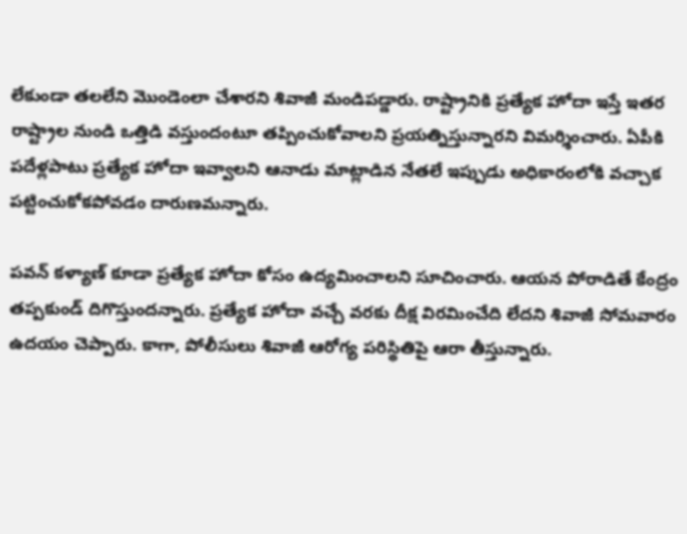లేకుండా తలలేని మొండెంలా చేశారని శివాజీ మండిపడ్డారు. రాష్ట్రానికి ప్రత్యేక హోదా ఇస్తే ఇతర రాష్ట్రాల నుండి ఒత్తిడి వస్తుందంటూ తప్పించుకోవాలని ప్రయత్నిస్తున్నారని విమర్శించారు. ఏపీకి పదేళ్లపాటు ప్రత్యేక హోదా ఇవ్వాలని ఆనాడు మాట్లాడిన నేతలే ఇప్పుడు అధికారంలోకి వచ్చాక పట్టించుకోకపోవడం దారుణమన్నారు.

పవన్ కళ్యాణ్ కూడా ప్రత్యేక హోదా కోసం ఉద్యమించాలని సూచించారు. ఆయన పోరాడితే కేంద్రం తప్పకుండ్ దిగొస్తుందన్నారు. ప్రత్యేక హోదా వచ్చే వరకు దీక్ష విరమించేది లేదని శివాజీ సోమవారం ఉదయం చెప్పారు. కాగా, పోలీసులు శివాజీ ఆరోగ్య పరిస్థితిపై ఆరా తీస్తున్నారు.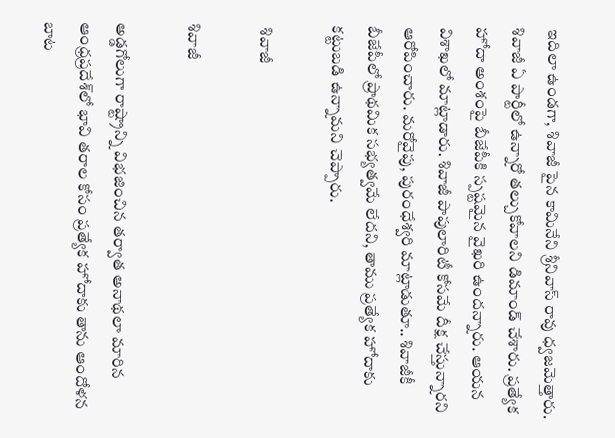ఇదిలా ఉండగా, శివాజీ పైన కామినేని శ్రీనివాస్ రావు ధ్వజమెత్తారు. శివాజీ ఏ పార్టీలో ఉన్నారో తల్చుకోవాలని డిమాండ్ చేశారు. ప్రత్యేక హోదా అంశంపై బీజేపీకి స్పష్టమైన వైఖరి ఉందన్నారు. ఆయన విశాఖలో మాట్లాడారు. శివాజీ పాపులారిటీ కోసమే దీక్ష చేస్తున్నారని ఆరోపించారు. మరోవైపు, పురంధేశ్వరి మాట్లాడుతూ.. శివాజీకీ బీజేపీలో ప్రాథమిక సభ్యత్వమే లేదని, తాము ప్రత్యేక హోదాకు కట్టుబడి ఉన్నామని చెప్పారు.

 శివాజీ

శివాజీ

అడ్డగోలుగా రాష్ట్రాన్ని విభజించిన తర్వాత అనాథలా మారిన ఆంధ్రప్రదేశ్‌లో భావి తరాల కోసం ప్రత్యేక హోదాకు తాను ఆందోళన బాట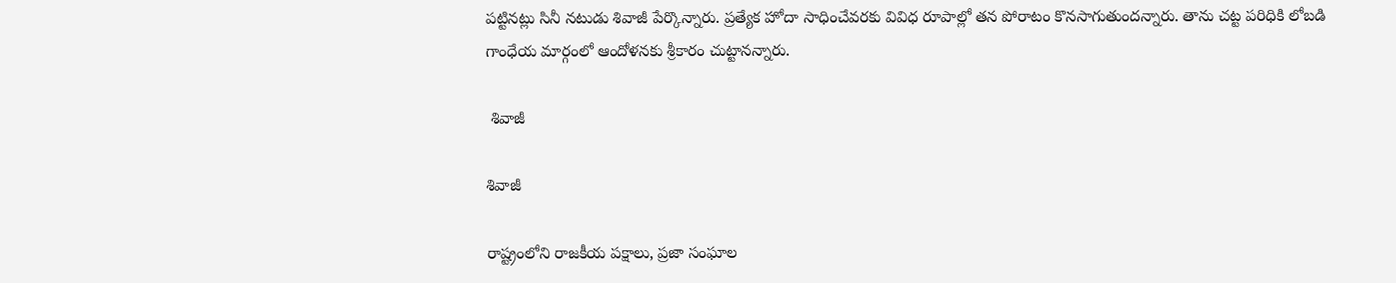పట్టినట్లు సినీ నటుడు శివాజీ పేర్కొన్నారు. ప్రత్యేక హోదా సాధించేవరకు వివిధ రూపాల్లో తన పోరాటం కొనసాగుతుందన్నారు. తాను చట్ట పరిధికి లోబడి గాంధేయ మార్గంలో ఆందోళనకు శ్రీకారం చుట్టానన్నారు.

 శివాజీ

శివాజీ

రాష్ట్రంలోని రాజకీయ పక్షాలు, ప్రజా సంఘాల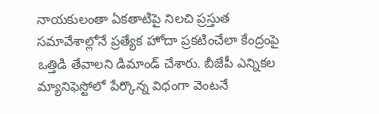నాయకులంతా ఏకతాటిపై నిలచి ప్రస్తుత సమావేశాల్లోనే ప్రత్యేక హోదా ప్రకటించేలా కేంద్రంపై ఒత్తిడి తేవాలని డిమాండ్ చేశారు. బీజేపీ ఎన్నికల మ్యానిఫెస్టోలో పేర్కొన్న విధంగా వెంటనే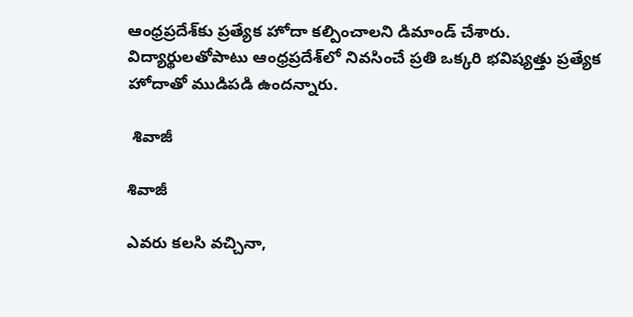ఆంధ్రప్రదేశ్‌కు ప్రత్యేక హోదా కల్పించాలని డిమాండ్ చేశారు. విద్యార్థులతోపాటు ఆంధ్రప్రదేశ్‌లో నివసించే ప్రతి ఒక్కరి భవిష్యత్తు ప్రత్యేక హోదాతో ముడిపడి ఉందన్నారు.

 శివాజీ

శివాజీ

ఎవరు కలసి వచ్చినా,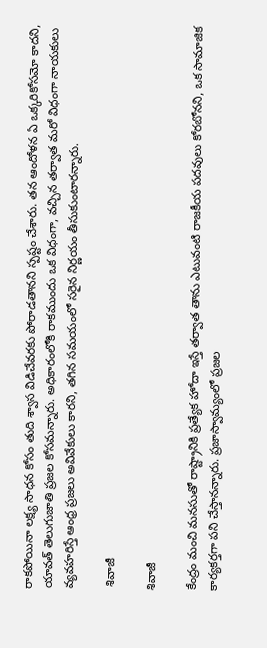రాకపోయినా లక్ష్య సాధన కోసం తుది శ్వాస విడిచేవరకు పోరాడతానని స్పష్టం చేశారు. తన ఆందోళన ఏ ఒక్కరికోసమో కాదని, యావత్ తెలుగుజాతి ప్రజల కోసమన్నారు. అధికారంలోకి రాకముందు ఒక విధంగా, వచ్చిన తర్వాత మరో విధంగా నాయకులు వ్యవహరిస్తే ఆంధ్ర ప్రజలు అవివేకులు కారని, తగిన సమయంలో సరైన నిర్ణయం తీసుకుంటారన్నారు.

 శివాజీ

శివాజీ

కేంద్రం మంచి మనసుతో రాష్ట్రానికి ప్రత్యేక హోదా ఇస్తే తర్వాత తాను ఎటువంటి రాజకీయ పదవులు కోరబోనని, ఒక సామాజిక కార్యకర్తగా పని చేస్తానన్నారు. ప్రజాస్వామ్యంలో ప్రజల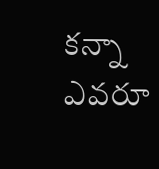కన్నా ఎవరూ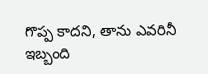గొప్ప కాదని, తాను ఎవరినీ ఇబ్బంది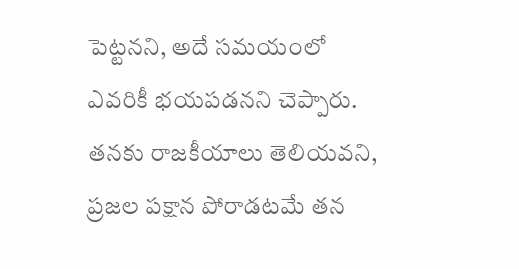పెట్టనని, అదే సమయంలో ఎవరికీ భయపడనని చెప్పారు. తనకు రాజకీయాలు తెలియవని, ప్రజల పక్షాన పోరాడటమే తన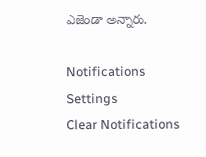ఎజెండా అన్నారు.

Notifications
Settings
Clear Notifications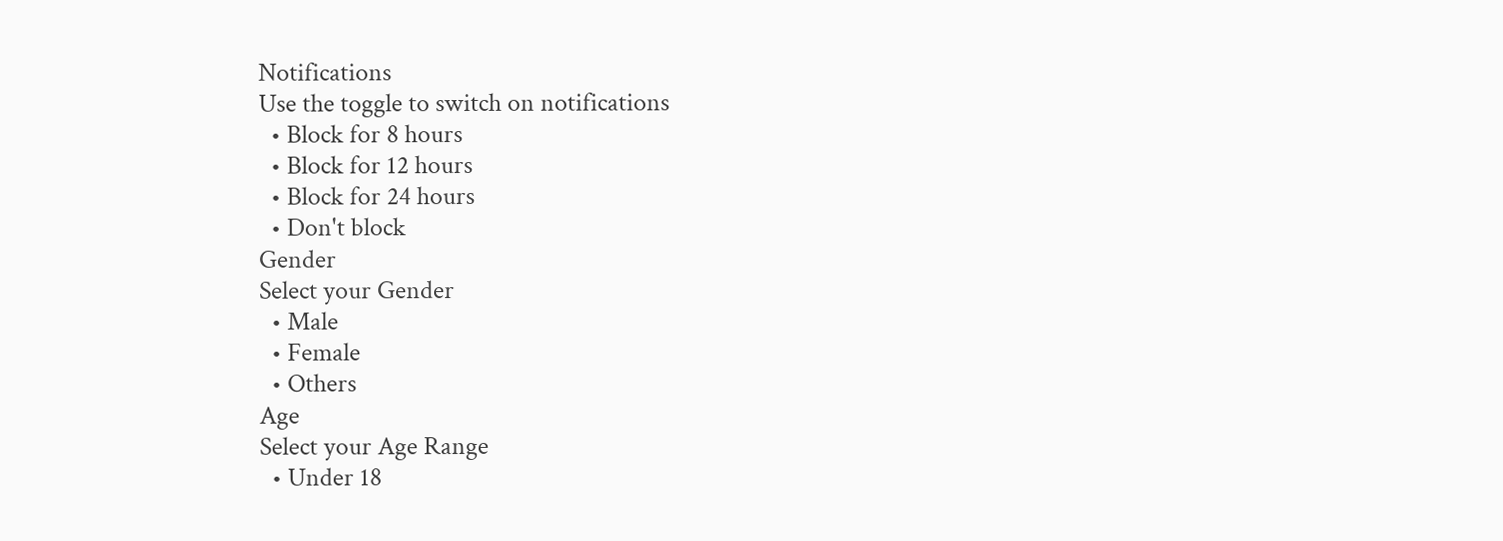Notifications
Use the toggle to switch on notifications
  • Block for 8 hours
  • Block for 12 hours
  • Block for 24 hours
  • Don't block
Gender
Select your Gender
  • Male
  • Female
  • Others
Age
Select your Age Range
  • Under 18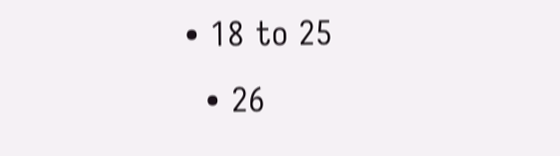• 18 to 25
  • 26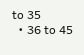to 35
  • 36 to 45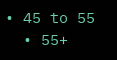• 45 to 55
  • 55+